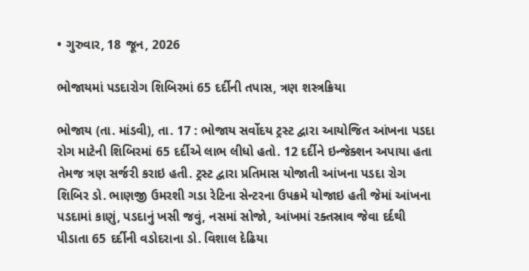• ગુરુવાર, 18 જૂન, 2026

ભોજાયમાં પડદારોગ શિબિરમાં 65 દર્દીની તપાસ, ત્રણ શસ્ત્રક્રિયા

ભોજાય (તા. માંડવી), તા. 17 : ભોજાય સર્વોદય ટ્રસ્ટ દ્વારા આયોજિત આંખના પડદા રોગ માટેની શિબિરમાં 65 દર્દીએ લાભ લીધો હતો. 12 દર્દીને ઇન્જેક્શન અપાયા હતા તેમજ ત્રણ સર્જરી કરાઇ હતી. ટ્રસ્ટ દ્વારા પ્રતિમાસ યોજાતી આંખના પડદા રોગ શિબિર ડો. ભાણજી ઉમરશી ગડા રેટિના સેન્ટરના ઉપક્રમે યોજાઇ હતી જેમાં આંખના પડદામાં કાણું, પડદાનું ખસી જવું, નસમાં સોજો, આંખમાં રક્તસ્રાવ જેવા દર્દથી પીડાતા 65 દર્દીની વડોદરાના ડો. વિશાલ દેઢિયા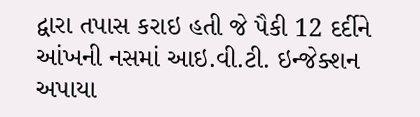દ્વારા તપાસ કરાઇ હતી જે પૈકી 12 દર્દીને આંખની નસમાં આઇ.વી.ટી. ઇન્જેક્શન અપાયા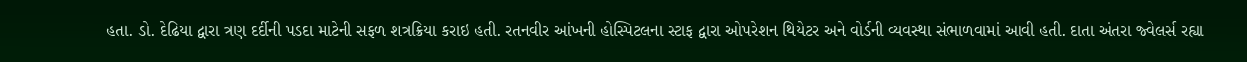હતા. ડો. દેઢિયા દ્વારા ત્રણ દર્દીની પડદા માટેની સફળ શત્રક્રિયા કરાઇ હતી. રતનવીર આંખની હોસ્પિટલના સ્ટાફ દ્વારા ઓપરેશન થિયેટર અને વોર્ડની વ્યવસ્થા સંભાળવામાં આવી હતી. દાતા અંતરા જ્વેલર્સ રહ્યા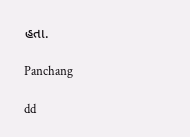હતા.

Panchang

dd